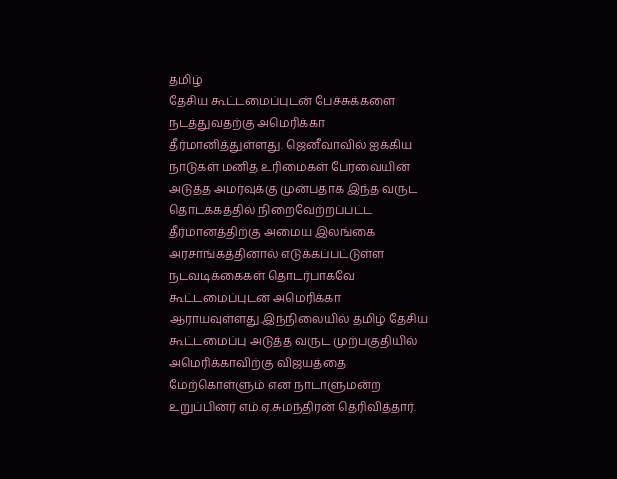தமிழ்
தேசிய கூட்டமைப்புடன் பேச்சுக்களை நடத்துவதற்கு அமெரிக்கா
தீர்மானித்துள்ளது. ஜெனீவாவில் ஐக்கிய நாடுகள் மனித உரிமைகள் பேரவையின்
அடுத்த அமர்வுக்கு முன்பதாக இந்த வருட தொடக்கத்தில் நிறைவேற்றப்பட்ட
தீர்மானத்திற்கு அமைய இலங்கை அரசாங்கத்தினால் எடுக்கப்பட்டுள்ள
நடவடிக்கைகள் தொடர்பாகவே கூட்டமைப்புடன் அமெரிக்கா ஆராயவுள்ளது.இந்நிலையில் தமிழ் தேசிய கூட்டமைப்பு அடுத்த வருட முற்பகுதியில் அமெரிக்காவிற்கு விஜயத்தை மேற்கொள்ளும் என நாடாளுமன்ற உறுப்பினர் எம்.ஏ.சுமந்திரன் தெரிவித்தார்.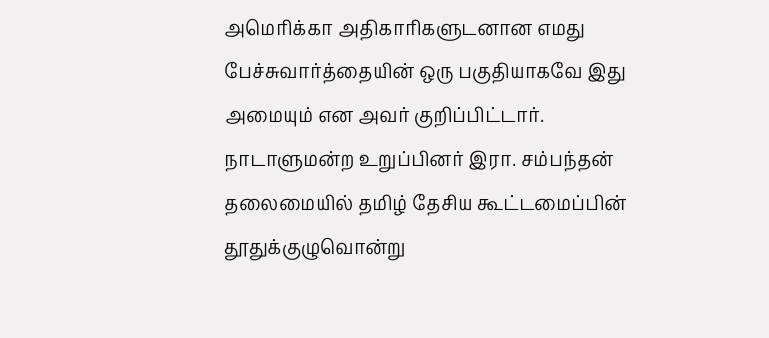அமெரிக்கா அதிகாரிகளுடனான எமது பேச்சுவார்த்தையின் ஒரு பகுதியாகவே இது அமையும் என அவர் குறிப்பிட்டார்.
நாடாளுமன்ற உறுப்பினர் இரா. சம்பந்தன் தலைமையில் தமிழ் தேசிய கூட்டமைப்பின் தூதுக்குழுவொன்று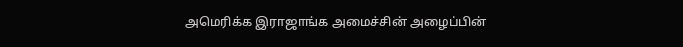அமெரிக்க இராஜாங்க அமைச்சின் அழைப்பின்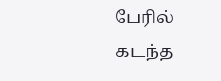பேரில் கடந்த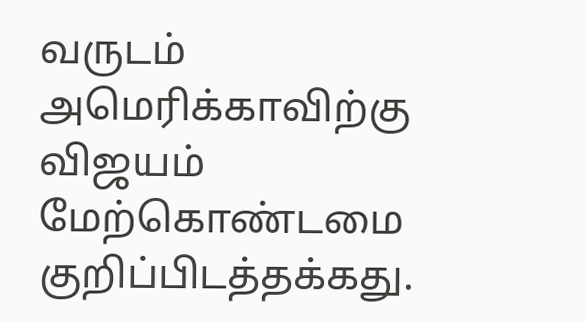வருடம் அமெரிக்காவிற்கு விஜயம் மேற்கொண்டமை குறிப்பிடத்தக்கது.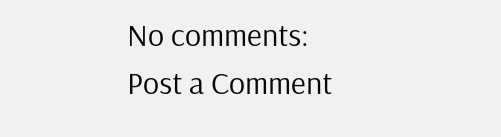No comments:
Post a Comment